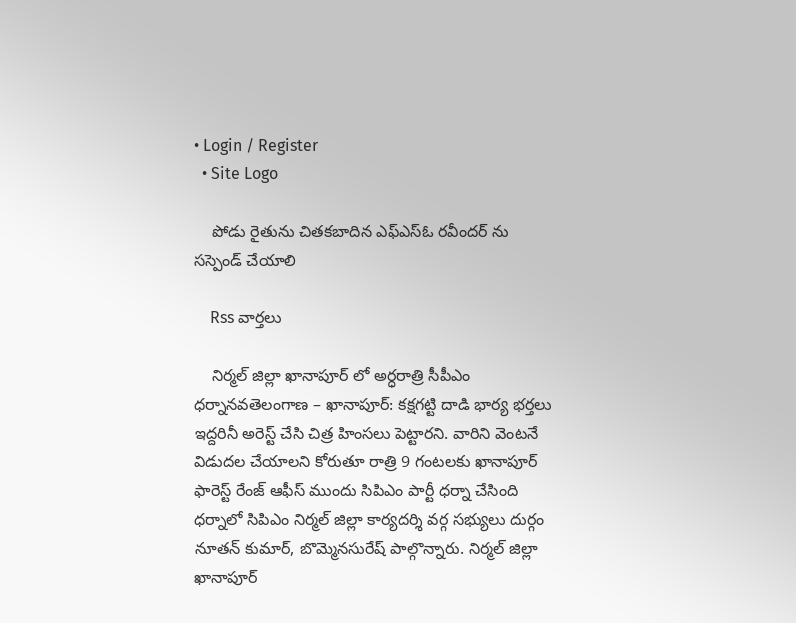• Login / Register
  • Site Logo

    పోడు రైతును చితకబాదిన ఎఫ్ఎస్ఓ రవీందర్ ను సస్పెండ్ చేయాలి

    Rss వార్తలు

    నిర్మల్ జిల్లా ఖానాపూర్ లో అర్ధరాత్రి సీపీఎం ధర్నానవతెలంగాణ – ఖానాపూర్: కక్షగట్టి దాడి భార్య భర్తలు ఇద్దరినీ అరెస్ట్ చేసి చిత్ర హింసలు పెట్టారని. వారిని వెంటనే విడుదల చేయాలని కోరుతూ రాత్రి 9 గంటలకు ఖానాపూర్ ఫారెస్ట్ రేంజ్ ఆఫీస్ ముందు సిపిఎం పార్టీ ధర్నా చేసింది ధర్నాలో సిపిఎం నిర్మల్ జిల్లా కార్యదర్శి వర్గ సభ్యులు దుర్గం నూతన్ కుమార్, బొమ్మెనసురేష్ పాల్గొన్నారు. నిర్మల్ జిల్లా ఖానాపూర్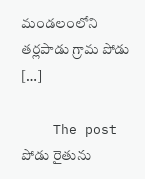మండలంలోని తర్లపాడు గ్రామ పోడు […]

    The post పోడు రైతును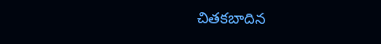చితకబాదిన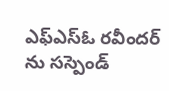ఎఫ్ఎస్ఓ రవీందర్ ను సస్పెండ్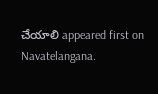చేయాలి appeared first on Navatelangana.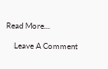Read More...

    Leave A Comment